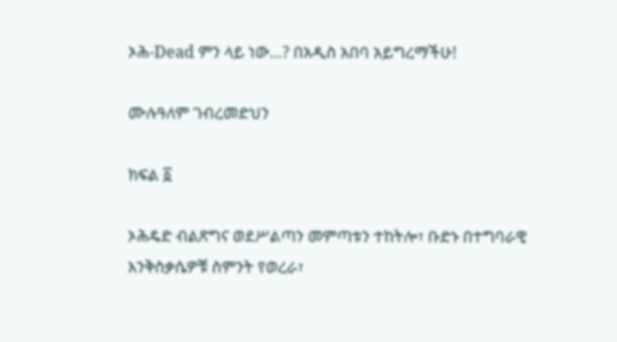ኦሕ-Dead ምን ላይ ነው…? በአዲስ አበባ አይግረማችሁ!

ሙሉዓለም ገብረመድህን

ክፍል ፩

ኦሕዴድ ብልጽግና ወደሥልጣን መምጣቱን ተከትሎ፣ ቡድኑ በተግባራዊ እንቅስቃሴዎቹ ስምንት የወረራ፣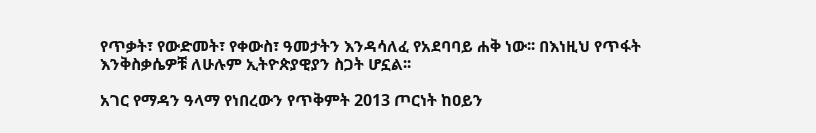የጥቃት፣ የውድመት፣ የቀውስ፣ ዓመታትን እንዳሳለፈ የአደባባይ ሐቅ ነው፡፡ በእነዚህ የጥፋት እንቅስቃሴዎቹ ለሁሉም ኢትዮጵያዊያን ስጋት ሆኗል፡፡

አገር የማዳን ዓላማ የነበረውን የጥቅምት 2013 ጦርነት ከዐይን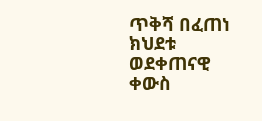ጥቅሻ በፈጠነ ክህደቱ ወደቀጠናዊ ቀውስ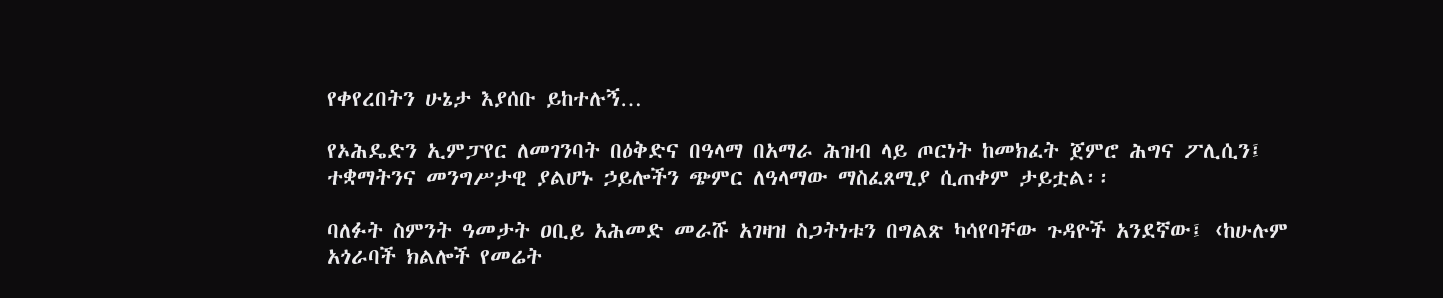የቀየረበትን ሁኔታ እያሰቡ ይከተሉኝ…

የኦሕዴድን ኢምፓየር ለመገንባት በዕቅድና በዓላማ በአማራ ሕዝብ ላይ ጦርነት ከመክፈት ጀምሮ ሕግና ፖሊሲን፤ ተቋማትንና መንግሥታዊ ያልሆኑ ኃይሎችን ጭምር ለዓላማው ማስፈጸሚያ ሲጠቀም ታይቷል፡፡

ባለፉት ስምንት ዓመታት ዐቢይ አሕመድ መራሹ አገዛዝ ስጋትነቱን በግልጽ ካሳየባቸው ጉዳዮች አንደኛው፤ ‹ከሁሉም አጎራባች ክልሎች የመሬት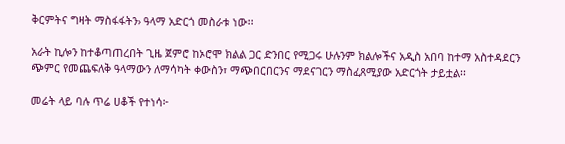ቅርምትና ግዛት ማስፋፋትን› ዓላማ አድርጎ መስራቱ ነው፡፡

አራት ኪሎን ከተቆጣጠረበት ጊዜ ጀምሮ ከኦሮሞ ክልል ጋር ድንበር የሚጋሩ ሁሉንም ክልሎችና አዲስ አበባ ከተማ አስተዳደርን ጭምር የመጨፍለቅ ዓላማውን ለማሳካት ቀውስን፣ ማጭበርበርንና ማደናገርን ማስፈጸሚያው አድርጎት ታይቷል፡፡

መሬት ላይ ባሉ ጥሬ ሀቆች የተነሳ፦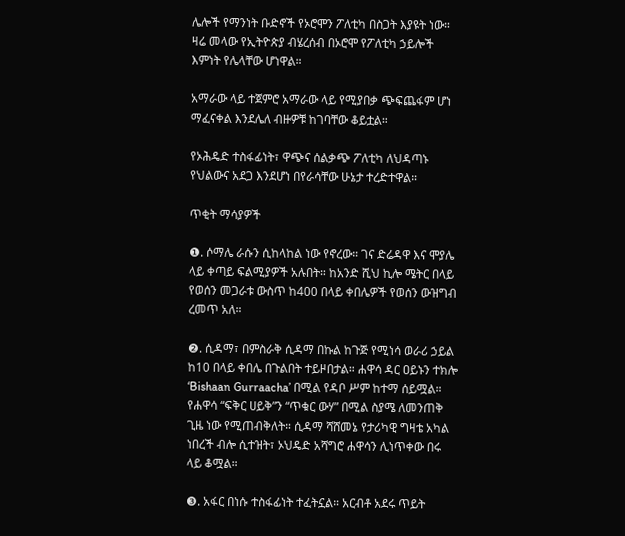ሌሎች የማንነት ቡድኖች የኦሮሞን ፖለቲካ በስጋት እያዩት ነው። ዛሬ መላው የኢትዮጵያ ብሄረሰብ በኦሮሞ የፖለቲካ ኃይሎች እምነት የሌላቸው ሆነዋል።

አማራው ላይ ተጀምሮ አማራው ላይ የሚያበቃ ጭፍጨፋም ሆነ ማፈናቀል እንደሌለ ብዙዎቹ ከገባቸው ቆይቷል።

የኦሕዴድ ተስፋፊነት፣ ዋጭና ሰልቃጭ ፖለቲካ ለህዳጣኑ የህልውና አደጋ እንደሆነ በየራሳቸው ሁኔታ ተረድተዋል።

ጥቂት ማሳያዎች

❶. ሶማሌ ራሱን ሲከላከል ነው የኖረው። ገና ድሬዳዋ እና ሞያሌ ላይ ቀጣይ ፍልሚያዎች አሉበት። ከአንድ ሺህ ኪሎ ሜትር በላይ የወሰን መጋራቱ ውስጥ ከ400 በላይ ቀበሌዎች የወሰን ውዝግብ ረመጥ አለ።

❷. ሲዳማ፣ በምስራቅ ሲዳማ በኩል ከጉጅ የሚነሳ ወራሪ ኃይል ከ10 በላይ ቀበሌ በጉልበት ተይዞበታል። ሐዋሳ ዳር ዐይኑን ተክሎ ‘Bishaan Gurraacha’ በሚል የዳቦ ሥም ከተማ ሰይሟል። የሐዋሳ “ፍቅር ሀይቅ”ን “ጥቁር ውሃ” በሚል ስያሜ ለመንጠቅ ጊዜ ነው የሚጠብቅለት። ሲዳማ ሻሸመኔ የታሪካዊ ግዛቴ አካል ነበረች ብሎ ሲተዝት፣ ኦህዴድ አሻግሮ ሐዋሳን ሊነጥቀው በሩ ላይ ቆሟል።

❸. አፋር በነሱ ተስፋፊነት ተፈትኗል። አርብቶ አደሩ ጥይት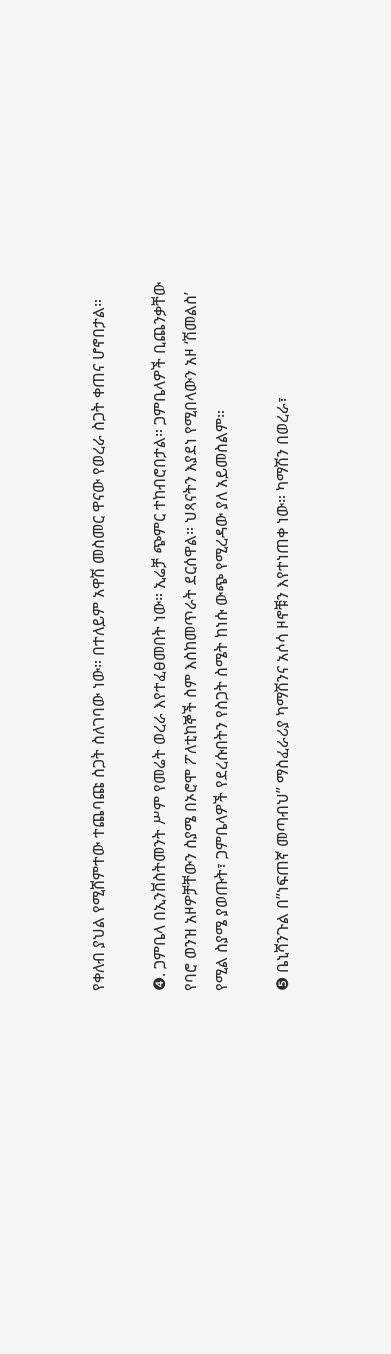የቀለብ ያህል የሚሸምተው ተጨባጩ ስጋት ስለገባው ነው። በተለይም አዋሽ መስመር ዋናው የወረራ ስጋት ቀጠና ሆኖበታል።

❹. ጋምቤላ በኢንቨስትመንት ሥም የመሬት ወረራ እየተፈፀመበት ነው። ኢሬቻ ጭምር ተከብሮበታል። ጋምቤላዎች ቢጨንቃቸው የባሮ ወንዝ አዞዎቻቸውን ስያሜ በኦሮሞ ፖለቲከኞች ስም እስከመጥራት ደርሰዋል። ህጻናትን እያደነ የሚበላውን አዞ ‘ሽመልስ’ የሚል ስያሜ ያወጡት፣ ጋምቤላዎች የደረሱበትን የስጋት ስሜት ከነሱ ውጭ የሚረዳው ያለ አይመስልም።

❺ ቤኒሻንጉል በ”ነፍጠኛ መጣብህ” ማስፈራሪያ ካማሽንና አሶሳ ዞኖቹን እየተነጠቀ ነው። ካማሽን በወረራ፣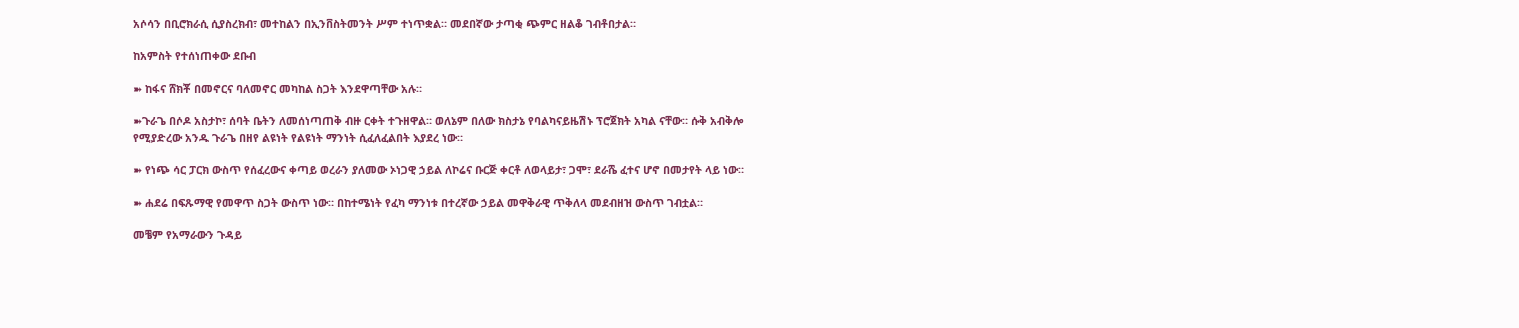አሶሳን በቢሮክራሲ ሲያስረክብ፣ መተከልን በኢንቨስትመንት ሥም ተነጥቋል። መደበኛው ታጣቂ ጭምር ዘልቆ ገብቶበታል።

ከአምስት የተሰነጠቀው ደቡብ

➽ ከፋና ሸክቾ በመኖርና ባለመኖር መካከል ስጋት እንደዋጣቸው አሉ።

➽ጉራጌ በሶዶ አስታኮ፣ ሰባት ቤትን ለመሰነጣጠቅ ብዙ ርቀት ተጉዘዋል። ወለኔም በለው ክስታኔ የባልካናይዜሽኑ ፕሮጀክት አካል ናቸው። ሱቅ አብቅሎ የሚያድረው አንዱ ጉራጌ በዘየ ልዩነት የልዩነት ማንነት ሲፈለፈልበት እያደረ ነው።

➽ የነጭ ሳር ፓርክ ውስጥ የሰፈረውና ቀጣይ ወረራን ያለመው ኦነጋዊ ኃይል ለኮሬና ቡርጅ ቀርቶ ለወላይታ፣ ጋሞ፣ ደራሼ ፈተና ሆኖ በመታየት ላይ ነው።

➽ ሐደሬ በፍጹማዊ የመዋጥ ስጋት ውስጥ ነው። በከተሜነት የፈካ ማንነቱ በተረኛው ኃይል መዋቅራዊ ጥቅለላ መደብዘዝ ውስጥ ገብቷል።

መቼም የአማራውን ጉዳይ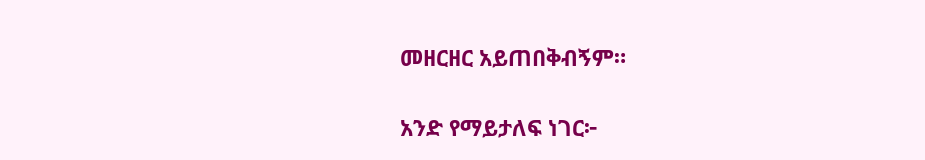መዘርዘር አይጠበቅብኝም።

አንድ የማይታለፍ ነገር፦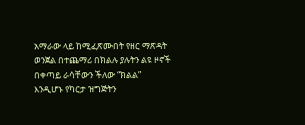አማራው ላይ ከሚፈጽሙበት የዘር ማጽዳት ወንጀል በተጨማሪ በክልሉ ያሉትን ልዩ ዞኖች በቀጣይ ራሳቸውን ችለው “ክልል” እንዲሆኑ የካርታ ዝግጅትን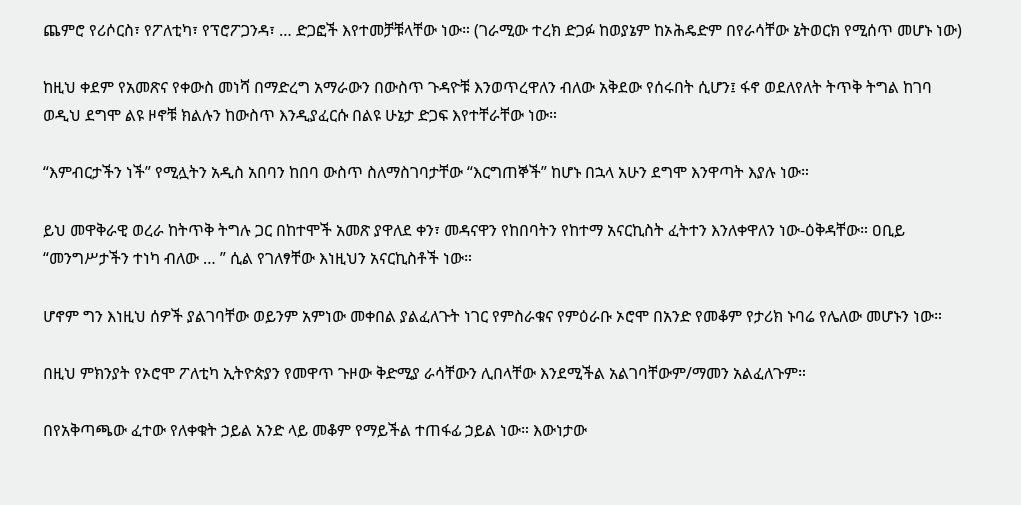ጨምሮ የሪሶርስ፣ የፖለቲካ፣ የፕሮፖጋንዳ፣ … ድጋፎች እየተመቻቹላቸው ነው። (ገራሚው ተረክ ድጋፉ ከወያኔም ከኦሕዴድም በየራሳቸው ኔትወርክ የሚሰጥ መሆኑ ነው)

ከዚህ ቀደም የአመጽና የቀውስ መነሻ በማድረግ አማራውን በውስጥ ጉዳዮቹ እንወጥረዋለን ብለው አቅደው የሰሩበት ሲሆን፤ ፋኖ ወደለየለት ትጥቅ ትግል ከገባ ወዲህ ደግሞ ልዩ ዞኖቹ ክልሉን ከውስጥ እንዲያፈርሱ በልዩ ሁኔታ ድጋፍ እየተቸራቸው ነው።

“እምብርታችን ነች” የሚሏትን አዲስ አበባን ከበባ ውስጥ ስለማስገባታቸው “እርግጠኞች” ከሆኑ በኋላ አሁን ደግሞ እንዋጣት እያሉ ነው።

ይህ መዋቅራዊ ወረራ ከትጥቅ ትግሉ ጋር በከተሞች አመጽ ያዋለደ ቀን፣ መዳናዋን የከበባትን የከተማ አናርኪስት ፈትተን እንለቀዋለን ነው-ዕቅዳቸው። ዐቢይ “መንግሥታችን ተነካ ብለው … ” ሲል የገለፃቸው እነዚህን አናርኪስቶች ነው።

ሆኖም ግን እነዚህ ሰዎች ያልገባቸው ወይንም አምነው መቀበል ያልፈለጉት ነገር የምስራቁና የምዕራቡ ኦሮሞ በአንድ የመቆም የታሪክ ኑባሬ የሌለው መሆኑን ነው።

በዚህ ምክንያት የኦሮሞ ፖለቲካ ኢትዮጵያን የመዋጥ ጉዞው ቅድሚያ ራሳቸውን ሊበላቸው እንደሚችል አልገባቸውም/ማመን አልፈለጉም።

በየአቅጣጫው ፈተው የለቀቁት ኃይል አንድ ላይ መቆም የማይችል ተጠፋፊ ኃይል ነው። እውነታው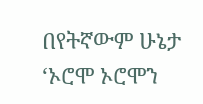በየትኛውም ሁኔታ ‘ኦሮሞ ኦሮሞን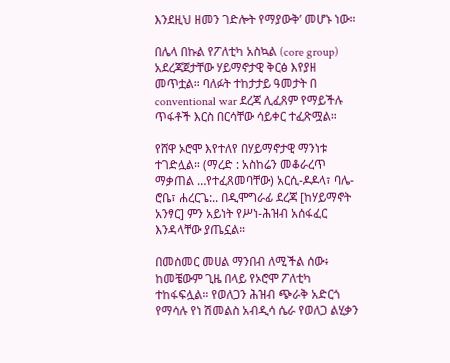እንደዚህ ዘመን ገድሎት የማያውቅ’ መሆኑ ነው።

በሌላ በኩል የፖለቲካ አስኳል (core group) አደረጃጀታቸው ሃይማኖታዊ ቅርፅ እየያዘ መጥቷል። ባለፉት ተከታታይ ዓመታት በ conventional war ደረጃ ሊፈጸም የማይችሉ ጥፋቶች እርስ በርሳቸው ሳይቀር ተፈጽሟል።

የሸዋ ኦሮሞ እየተለየ በሃይማኖታዊ ማንነቱ ተገድሏል። (ማረድ : አስከሬን መቆራረጥ ማቃጠል …የተፈጸመባቸው) አርሲ-ዶዶላ፣ ባሌ-ሮቤ፣ ሐረርጌ:.. በዲሞግራፊ ደረጃ [ከሃይማኖት አንፃር] ምን አይነት የሥነ-ሕዝብ አሰፋፈር እንዳላቸው ያጤኗል።

በመስመር መሀል ማንበብ ለሚችል ሰው፥ ከመቼውም ጊዜ በላይ የኦሮሞ ፖለቲካ ተከፋፍሏል። የወለጋን ሕዝብ ጭራቅ አድርጎ የማሳሉ የነ ሽመልስ አብዲሳ ሴራ የወለጋ ልሂቃን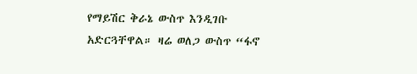የማይሽር ቅራኔ ውስጥ እንዲገቡ አድርጓቸዋል። ዛሬ ወለጋ ውስጥ “ፋኖ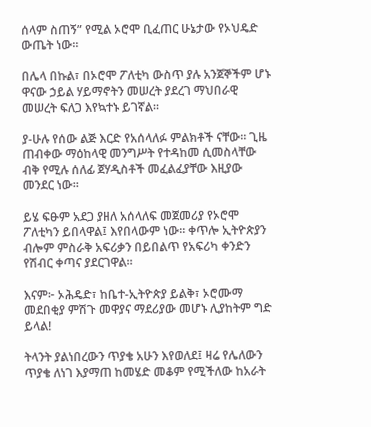ሰላም ስጠኝ” የሚል ኦሮሞ ቢፈጠር ሁኔታው የኦህዴድ ውጤት ነው።

በሌላ በኩል፣ በኦሮሞ ፖለቲካ ውስጥ ያሉ አንጀኞችም ሆኑ ዋናው ኃይል ሃይማኖትን መሠረት ያደረገ ማህበራዊ መሠረት ፍለጋ እየኳተኑ ይገኛል።

ያ-ሁሉ የሰው ልጅ እርድ የአሰላለፉ ምልክቶች ናቸው። ጊዜ ጠብቀው ማዕከላዊ መንግሥት የተዳከመ ሲመስላቸው ብቅ የሚሉ ሰለፊ ጀሃዲስቶች መፈልፈያቸው እዚያው መንደር ነው።

ይሄ ፍፁም አደጋ ያዘለ አሰላለፍ መጀመሪያ የኦሮሞ ፖለቲካን ይበላዋል፤ እየበላውም ነው። ቀጥሎ ኢትዮጵያን ብሎም ምስራቅ አፍሪቃን በይበልጥ የአፍሪካ ቀንድን የሽብር ቀጣና ያደርገዋል።

እናም፦ ኦሕዴድ፣ ከቤተ-ኢትዮጵያ ይልቅ፣ ኦሮሙማ መደበቂያ ምሽጉ መዋያና ማደሪያው መሆኑ ሊያከትም ግድ ይላል!

ትላንት ያልነበረውን ጥያቄ አሁን እየወለደ፤ ዛሬ የሌለውን ጥያቄ ለነገ እያማጠ ከመሄድ መቆም የሚችለው ከአራት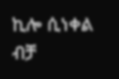ኪሎ ሲነቀል ብቻ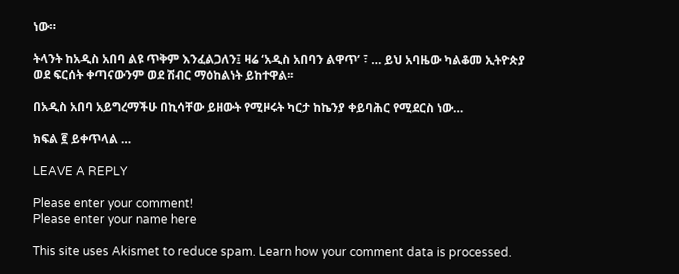ነው።

ትላንት ከአዲስ አበባ ልዩ ጥቅም እንፈልጋለን፤ ዛሬ ‘አዲስ አበባን ልዋጥ’ ፣ … ይህ አባዜው ካልቆመ ኢትዮጵያ ወደ ፍርሰት ቀጣናውንም ወደ ሽብር ማዕከልነት ይከተዋል፡፡

በአዲስ አበባ አይግረማችሁ በኪሳቸው ይዘውት የሚዞሩት ካርታ ከኬንያ ቀይባሕር የሚደርስ ነው…

ክፍል ፪ ይቀጥላል …

LEAVE A REPLY

Please enter your comment!
Please enter your name here

This site uses Akismet to reduce spam. Learn how your comment data is processed.